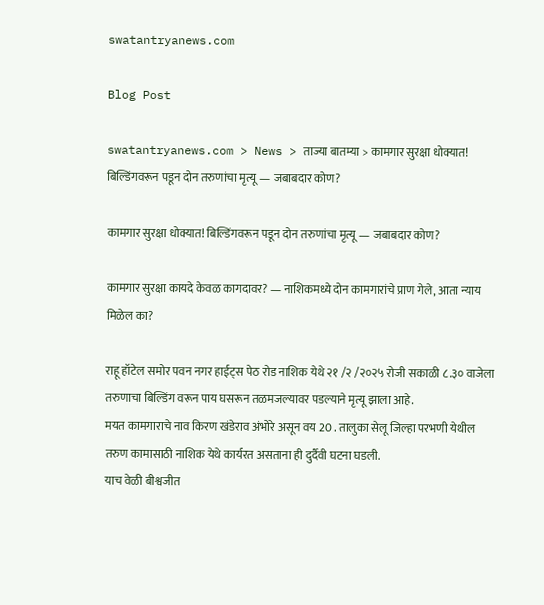swatantryanews.com

Blog Post

swatantryanews.com > News > ताज्या बातम्या > कामगार सुरक्षा धोक्यात! बिल्डिंगवरून पडून दोन तरुणांचा मृत्यू — जबाबदार कोण?

कामगार सुरक्षा धोक्यात! बिल्डिंगवरून पडून दोन तरुणांचा मृत्यू — जबाबदार कोण?

कामगार सुरक्षा कायदे केवळ कागदावर? — नाशिकमध्ये दोन कामगारांचे प्राण गेले, आता न्याय मिळेल का?

राहू हॉटेल समोर पवन नगर हाईट्स पेठ रोड नाशिक येथे २१ /२ /२०२५ रोजी सकाळी ८.३० वाजेला तरुणाचा बिल्डिंग वरून पाय घसरून तळमजल्यावर पडल्याने मृत्यू झाला आहे.
मयत कामगाराचे नाव किरण खंडेराव अंभोरे असून वय 20 . तालुका सेलू जिल्हा परभणी येथील तरुण कामासाठी नाशिक येथे कार्यरत असताना ही दुर्दैवी घटना घडली.
याच वेळी बीश्वजीत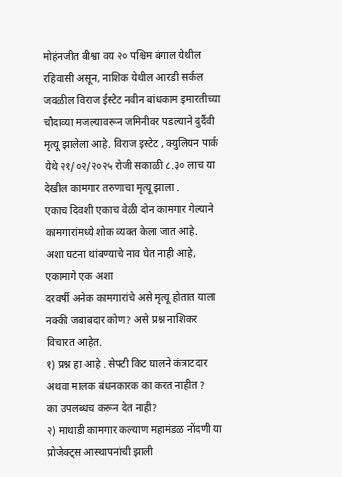मोहंनजीत बीश्वा वय २० पश्चिम बंगाल येथील रहिवासी असून, नाशिक येथील आरडी सर्कल जवळील विराज ईस्टेट नवीन बांधकाम इमारतीच्या चौदाव्या मजल्यावरून जमिनीवर पडल्याने दुर्दैवी मृत्यू झालेला आहे. विराज इस्टेट , क्युलियन पार्क येथे २१/०२/२०२५ रोजी सकाळी ८.३० लाच या देखील कामगार तरुणाचा मृत्यू झाला .
एकाच दिवशी एकाच वेळी दोन कामगार गेल्याने कामगारांमध्ये शोक व्यक्त केला जात आहे.
अशा घटना थांबण्याचे नाव घेत नाही आहे, एकामागे एक अशा
दरवर्षी अनेक कामगारांचे असे मृत्यू होतात याला नक्की जबाबदार कोण? असे प्रश्न नाशिकर विचारत आहेत.
१) प्रश्न हा आहे . सेफ्टी किट घालने कंत्राटदार अथवा मालक बंधनकारक का करत नाहीत ?
का उपलब्धच करून देत नाही?
२) माथाडी कामगार कल्याण महामंडळ नोंदणी या प्रोजेक्ट्स आस्थापनांची झाली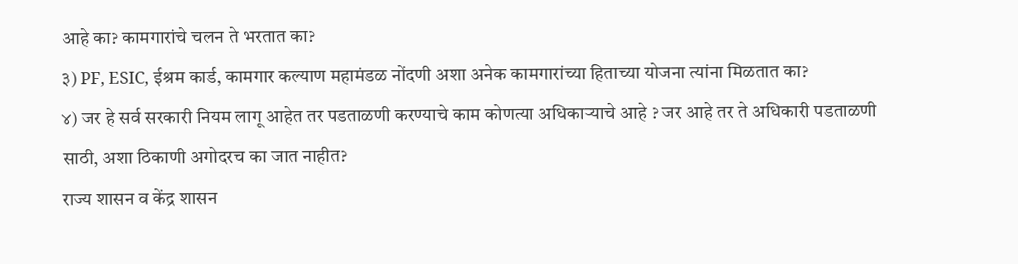आहे का? कामगारांचे चलन ते भरतात का?
३) PF, ESIC, ईश्रम कार्ड, कामगार कल्याण महामंडळ नोंदणी अशा अनेक कामगारांच्या हिताच्या योजना त्यांना मिळतात का?
४) जर हे सर्व सरकारी नियम लागू आहेत तर पडताळणी करण्याचे काम कोणत्या अधिकाऱ्याचे आहे ? जर आहे तर ते अधिकारी पडताळणी साठी, अशा ठिकाणी अगोदरच का जात नाहीत?
राज्य शासन व केंद्र शासन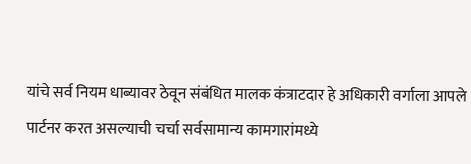यांचे सर्व नियम धाब्यावर ठेवून संबंधित मालक कंत्राटदार हे अधिकारी वर्गाला आपले पार्टनर करत असल्याची चर्चा सर्वसामान्य कामगारांमध्ये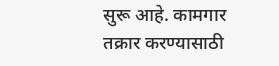सुरू आहे. कामगार तक्रार करण्यासाठी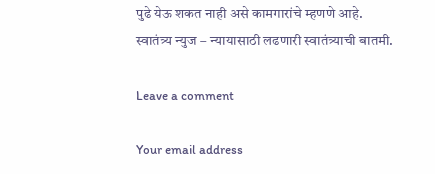पुढे येऊ शकत नाही असे कामगारांचे म्हणणे आहे.
स्वातंत्र्य न्युज – न्यायासाठी लढणारी स्वातंत्र्याची बातमी.

Leave a comment

Your email address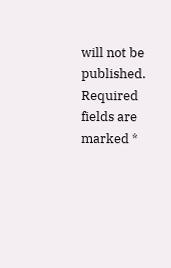will not be published. Required fields are marked *